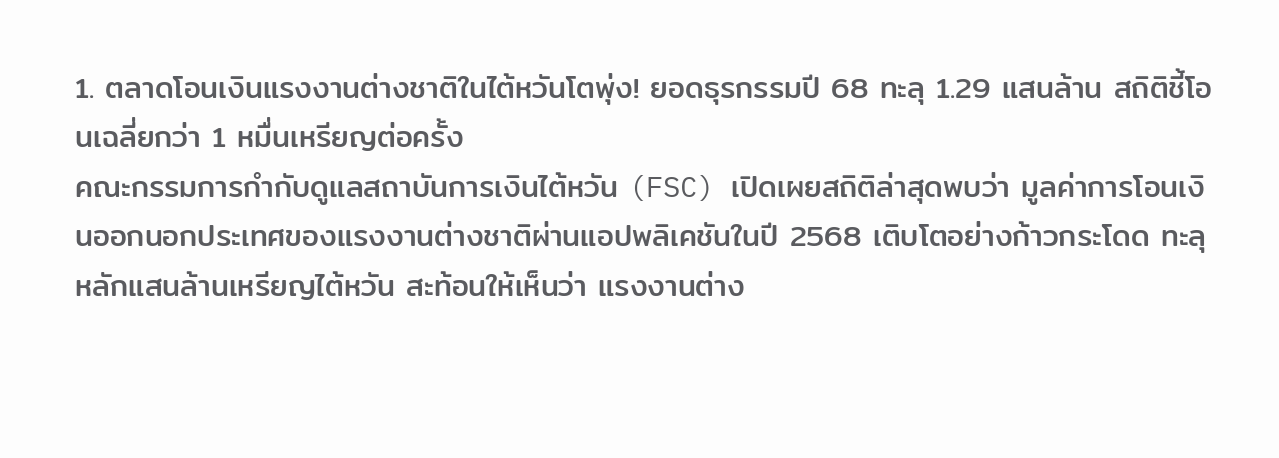1. ตลาดโอนเงินแรงงานต่างชาติในไต้หวันโตพุ่ง! ยอดธุรกรรมปี 68 ทะลุ 1.29 แสนล้าน สถิติชี้โอนเฉลี่ยกว่า 1 หมื่นเหรียญต่อครั้ง
คณะกรรมการกำกับดูแลสถาบันการเงินไต้หวัน (FSC) เปิดเผยสถิติล่าสุดพบว่า มูลค่าการโอนเงินออกนอกประเทศของแรงงานต่างชาติผ่านแอปพลิเคชันในปี 2568 เติบโตอย่างก้าวกระโดด ทะลุหลักแสนล้านเหรียญไต้หวัน สะท้อนให้เห็นว่า แรงงานต่าง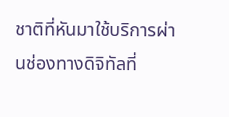ชาติที่หันมาใช้บริการผ่านช่องทางดิจิทัลที่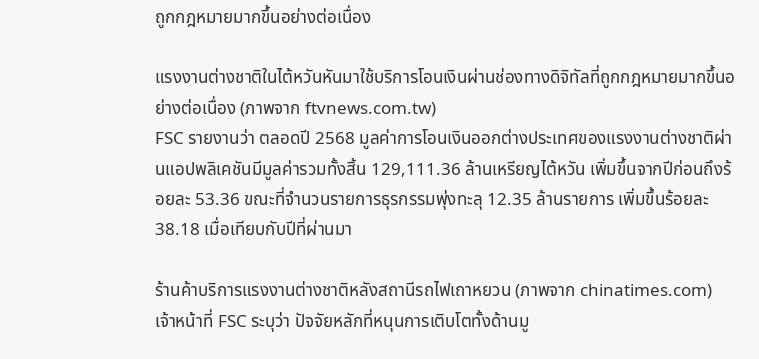ถูกกฎหมายมากขึ้นอย่างต่อเนื่อง

แรงงานต่างชาติในไต้หวันหันมาใช้บริการโอนเงินผ่านช่องทางดิจิทัลที่ถูกกฎหมายมากขึ้นอย่างต่อเนื่อง (ภาพจาก ftvnews.com.tw)
FSC รายงานว่า ตลอดปี 2568 มูลค่าการโอนเงินออกต่างประเทศของแรงงานต่างชาติผ่านแอปพลิเคชันมีมูลค่ารวมทั้งสิ้น 129,111.36 ล้านเหรียญไต้หวัน เพิ่มขึ้นจากปีก่อนถึงร้อยละ 53.36 ขณะที่จำนวนรายการธุรกรรมพุ่งทะลุ 12.35 ล้านรายการ เพิ่มขึ้นร้อยละ 38.18 เมื่อเทียบกับปีที่ผ่านมา

ร้านค้าบริการแรงงานต่างชาติหลังสถานีรถไฟเถาหยวน (ภาพจาก chinatimes.com)
เจ้าหน้าที่ FSC ระบุว่า ปัจจัยหลักที่หนุนการเติบโตทั้งด้านมู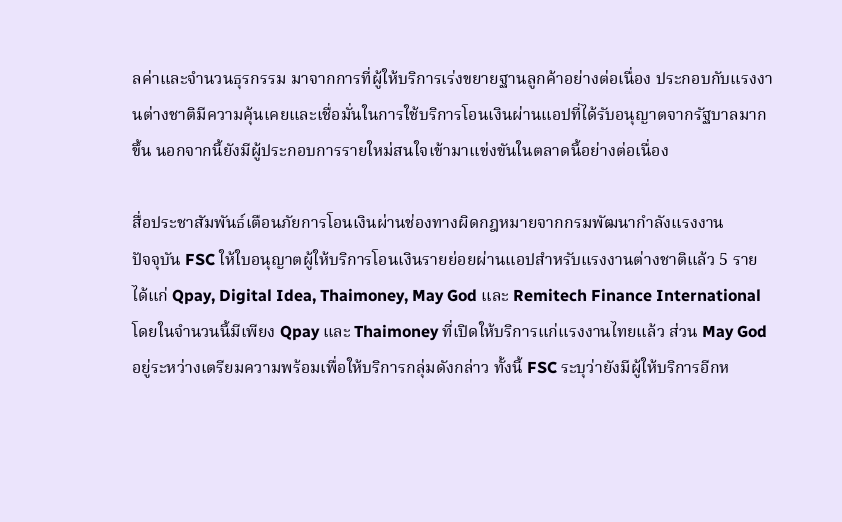ลค่าและจำนวนธุรกรรม มาจากการที่ผู้ให้บริการเร่งขยายฐานลูกค้าอย่างต่อเนื่อง ประกอบกับแรงงานต่างชาติมีความคุ้นเคยและเชื่อมั่นในการใช้บริการโอนเงินผ่านแอปที่ได้รับอนุญาตจากรัฐบาลมากขึ้น นอกจากนี้ยังมีผู้ประกอบการรายใหม่สนใจเข้ามาแข่งขันในตลาดนี้อย่างต่อเนื่อง

สื่อประชาสัมพันธ์เตือนภัยการโอนเงินผ่านช่องทางผิดกฎหมายจากกรมพัฒนากำลังแรงงาน
ปัจจุบัน FSC ให้ใบอนุญาตผู้ให้บริการโอนเงินรายย่อยผ่านแอปสำหรับแรงงานต่างชาติแล้ว 5 ราย ได้แก่ Qpay, Digital Idea, Thaimoney, May God และ Remitech Finance International โดยในจำนวนนี้มีเพียง Qpay และ Thaimoney ที่เปิดให้บริการแก่แรงงานไทยแล้ว ส่วน May God อยู่ระหว่างเตรียมความพร้อมเพื่อให้บริการกลุ่มดังกล่าว ทั้งนี้ FSC ระบุว่ายังมีผู้ให้บริการอีกห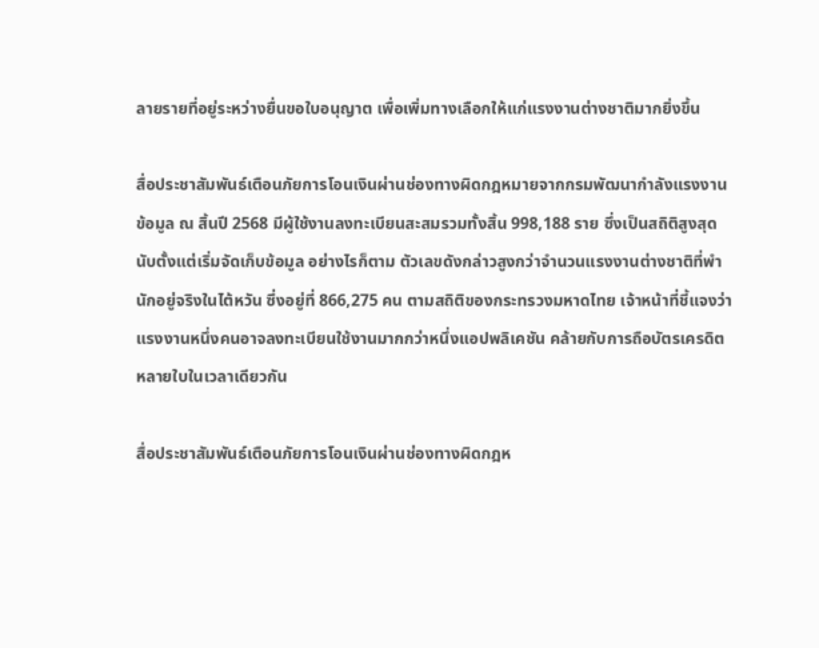ลายรายที่อยู่ระหว่างยื่นขอใบอนุญาต เพื่อเพิ่มทางเลือกให้แก่แรงงานต่างชาติมากยิ่งขึ้น

สื่อประชาสัมพันธ์เตือนภัยการโอนเงินผ่านช่องทางผิดกฎหมายจากกรมพัฒนากำลังแรงงาน
ข้อมูล ณ สิ้นปี 2568 มีผู้ใช้งานลงทะเบียนสะสมรวมทั้งสิ้น 998,188 ราย ซึ่งเป็นสถิติสูงสุดนับตั้งแต่เริ่มจัดเก็บข้อมูล อย่างไรก็ตาม ตัวเลขดังกล่าวสูงกว่าจำนวนแรงงานต่างชาติที่พำนักอยู่จริงในไต้หวัน ซึ่งอยู่ที่ 866,275 คน ตามสถิติของกระทรวงมหาดไทย เจ้าหน้าที่ชี้แจงว่าแรงงานหนึ่งคนอาจลงทะเบียนใช้งานมากกว่าหนึ่งแอปพลิเคชัน คล้ายกับการถือบัตรเครดิตหลายใบในเวลาเดียวกัน

สื่อประชาสัมพันธ์เตือนภัยการโอนเงินผ่านช่องทางผิดกฎห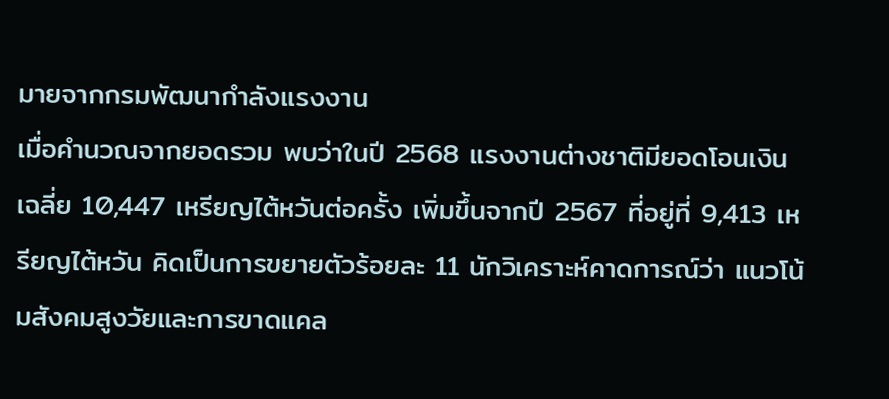มายจากกรมพัฒนากำลังแรงงาน
เมื่อคำนวณจากยอดรวม พบว่าในปี 2568 แรงงานต่างชาติมียอดโอนเงินเฉลี่ย 10,447 เหรียญไต้หวันต่อครั้ง เพิ่มขึ้นจากปี 2567 ที่อยู่ที่ 9,413 เหรียญไต้หวัน คิดเป็นการขยายตัวร้อยละ 11 นักวิเคราะห์คาดการณ์ว่า แนวโน้มสังคมสูงวัยและการขาดแคล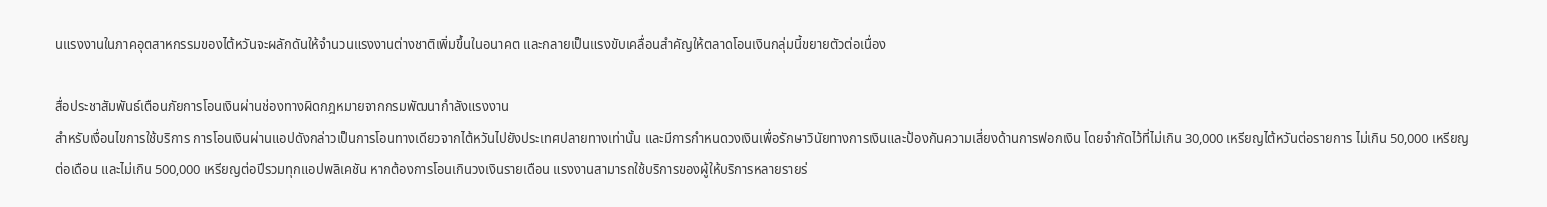นแรงงานในภาคอุตสาหกรรมของไต้หวันจะผลักดันให้จำนวนแรงงานต่างชาติเพิ่มขึ้นในอนาคต และกลายเป็นแรงขับเคลื่อนสำคัญให้ตลาดโอนเงินกลุ่มนี้ขยายตัวต่อเนื่อง

สื่อประชาสัมพันธ์เตือนภัยการโอนเงินผ่านช่องทางผิดกฎหมายจากกรมพัฒนากำลังแรงงาน
สำหรับเงื่อนไขการใช้บริการ การโอนเงินผ่านแอปดังกล่าวเป็นการโอนทางเดียวจากไต้หวันไปยังประเทศปลายทางเท่านั้น และมีการกำหนดวงเงินเพื่อรักษาวินัยทางการเงินและป้องกันความเสี่ยงด้านการฟอกเงิน โดยจำกัดไว้ที่ไม่เกิน 30,000 เหรียญไต้หวันต่อรายการ ไม่เกิน 50,000 เหรียญต่อเดือน และไม่เกิน 500,000 เหรียญต่อปีรวมทุกแอปพลิเคชัน หากต้องการโอนเกินวงเงินรายเดือน แรงงานสามารถใช้บริการของผู้ให้บริการหลายรายร่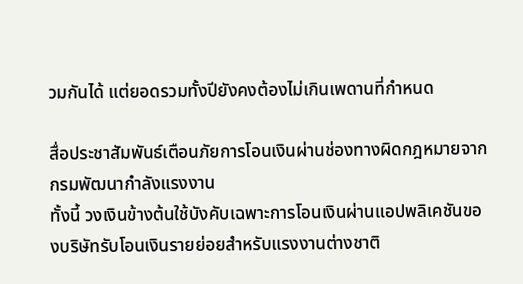วมกันได้ แต่ยอดรวมทั้งปียังคงต้องไม่เกินเพดานที่กำหนด

สื่อประชาสัมพันธ์เตือนภัยการโอนเงินผ่านช่องทางผิดกฎหมายจากกรมพัฒนากำลังแรงงาน
ทั้งนี้ วงเงินข้างต้นใช้บังคับเฉพาะการโอนเงินผ่านแอปพลิเคชันของบริษัทรับโอนเงินรายย่อยสำหรับแรงงานต่างชาติ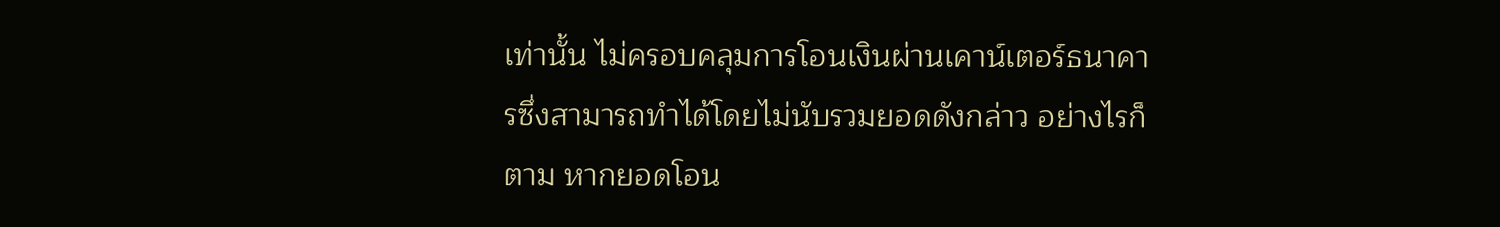เท่านั้น ไม่ครอบคลุมการโอนเงินผ่านเคาน์เตอร์ธนาคารซึ่งสามารถทำได้โดยไม่นับรวมยอดดังกล่าว อย่างไรก็ตาม หากยอดโอน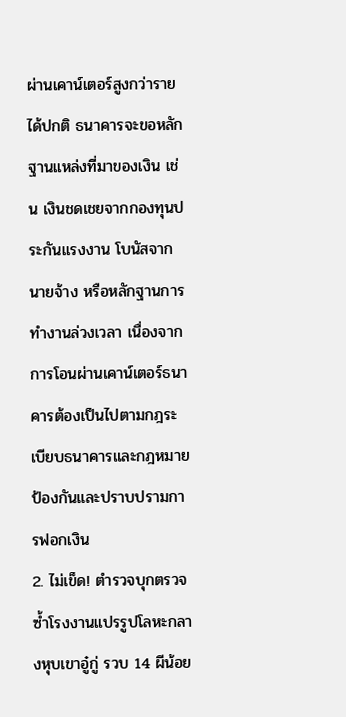ผ่านเคาน์เตอร์สูงกว่ารายได้ปกติ ธนาคารจะขอหลักฐานแหล่งที่มาของเงิน เช่น เงินชดเชยจากกองทุนประกันแรงงาน โบนัสจากนายจ้าง หรือหลักฐานการทำงานล่วงเวลา เนื่องจากการโอนผ่านเคาน์เตอร์ธนาคารต้องเป็นไปตามกฎระเบียบธนาคารและกฎหมายป้องกันและปราบปรามการฟอกเงิน
2. ไม่เข็ด! ตำรวจบุกตรวจซ้ำโรงงานแปรรูปโลหะกลางหุบเขาอู๋กู่ รวบ 14 ผีน้อย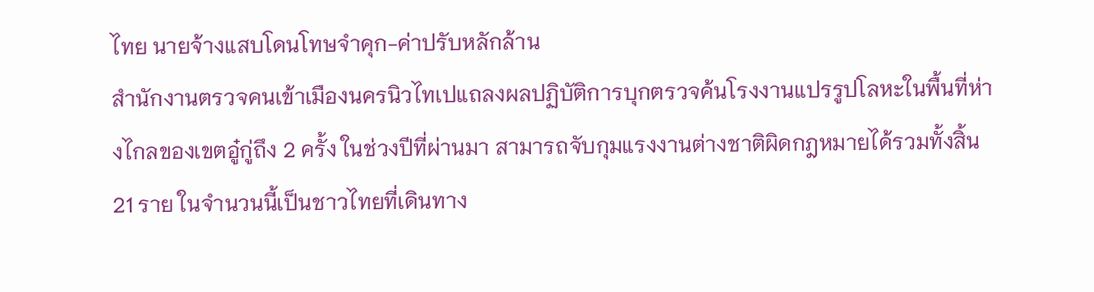ไทย นายจ้างแสบโดนโทษจำคุก-ค่าปรับหลักล้าน
สำนักงานตรวจคนเข้าเมืองนครนิวไทเปแถลงผลปฏิบัติการบุกตรวจค้นโรงงานแปรรูปโลหะในพื้นที่ห่างไกลของเขตอู๋กู่ถึง 2 ครั้ง ในช่วงปีที่ผ่านมา สามารถจับกุมแรงงานต่างชาติผิดกฎหมายได้รวมทั้งสิ้น 21 ราย ในจำนวนนี้เป็นชาวไทยที่เดินทาง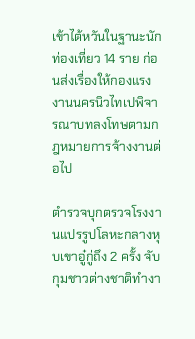เข้าไต้หวันในฐานะนักท่องเที่ยว 14 ราย ก่อนส่งเรื่องให้กองแรงงานนครนิวไทเปพิจารณาบทลงโทษตามกฎหมายการจ้างงานต่อไป

ตำรวจบุกตรวจโรงงานแปรรูปโลหะกลางหุบเขาอู๋กู่ถึง 2 ครั้ง จับกุมชาวต่างชาติทำงา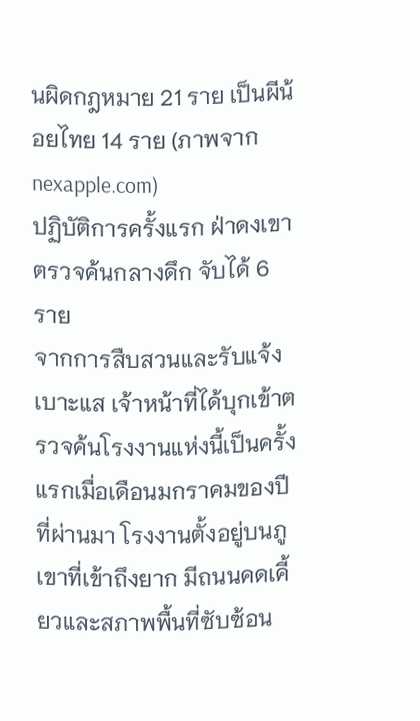นผิดกฎหมาย 21 ราย เป็นผีน้อยไทย 14 ราย (ภาพจาก nexapple.com)
ปฏิบัติการครั้งแรก ฝ่าดงเขาตรวจค้นกลางดึก จับได้ 6 ราย
จากการสืบสวนและรับแจ้งเบาะแส เจ้าหน้าที่ได้บุกเข้าตรวจค้นโรงงานแห่งนี้เป็นครั้งแรกเมื่อเดือนมกราคมของปีที่ผ่านมา โรงงานตั้งอยู่บนภูเขาที่เข้าถึงยาก มีถนนคดเคี้ยวและสภาพพื้นที่ซับซ้อน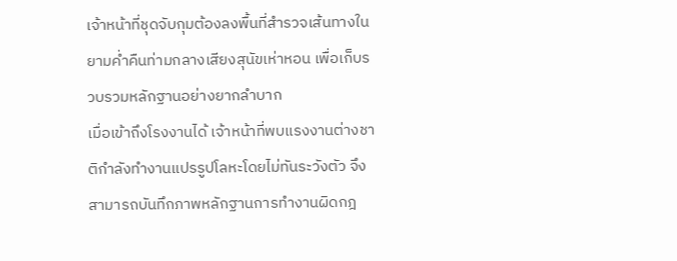เจ้าหน้าที่ชุดจับกุมต้องลงพื้นที่สำรวจเส้นทางในยามค่ำคืนท่ามกลางเสียงสุนัขเห่าหอน เพื่อเก็บรวบรวมหลักฐานอย่างยากลำบาก
เมื่อเข้าถึงโรงงานได้ เจ้าหน้าที่พบแรงงานต่างชาติกำลังทำงานแปรรูปโลหะโดยไม่ทันระวังตัว จึงสามารถบันทึกภาพหลักฐานการทำงานผิดกฎ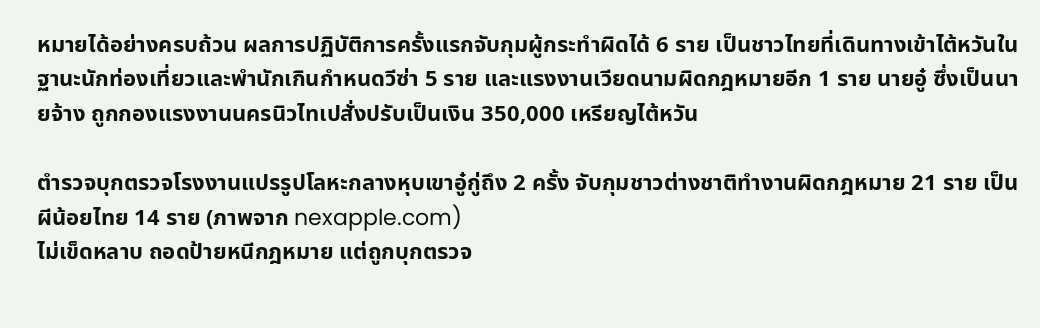หมายได้อย่างครบถ้วน ผลการปฏิบัติการครั้งแรกจับกุมผู้กระทำผิดได้ 6 ราย เป็นชาวไทยที่เดินทางเข้าไต้หวันในฐานะนักท่องเที่ยวและพำนักเกินกำหนดวีซ่า 5 ราย และแรงงานเวียดนามผิดกฎหมายอีก 1 ราย นายอู๋ ซึ่งเป็นนายจ้าง ถูกกองแรงงานนครนิวไทเปสั่งปรับเป็นเงิน 350,000 เหรียญไต้หวัน

ตำรวจบุกตรวจโรงงานแปรรูปโลหะกลางหุบเขาอู๋กู่ถึง 2 ครั้ง จับกุมชาวต่างชาติทำงานผิดกฎหมาย 21 ราย เป็นผีน้อยไทย 14 ราย (ภาพจาก nexapple.com)
ไม่เข็ดหลาบ ถอดป้ายหนีกฎหมาย แต่ถูกบุกตรวจ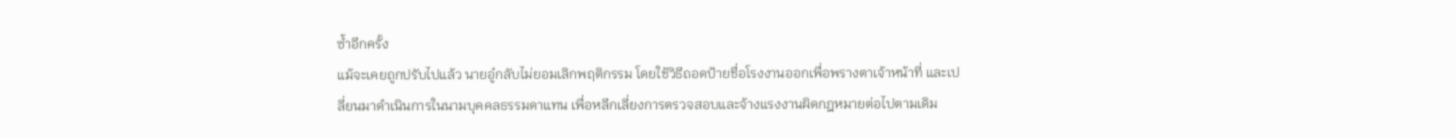ซ้ำอีกครั้ง
แม้จะเคยถูกปรับไปแล้ว นายอู๋กลับไม่ยอมเลิกพฤติกรรม โดยใช้วิธีถอดป้ายชื่อโรงงานออกเพื่อพรางตาเจ้าหน้าที่ และเปลี่ยนมาดำเนินการในนามบุคคลธรรมดาแทน เพื่อหลีกเลี่ยงการตรวจสอบและจ้างแรงงานผิดกฎหมายต่อไปตามเดิม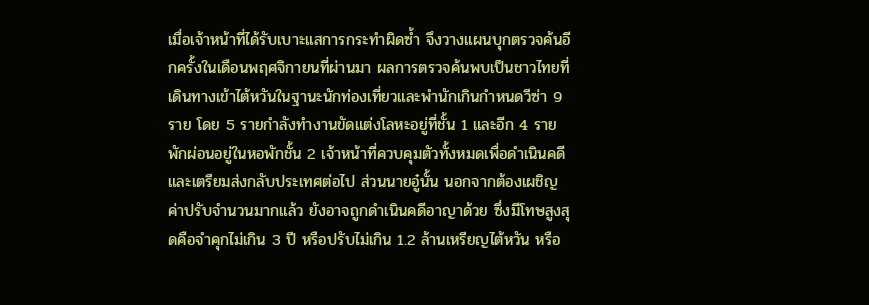เมื่อเจ้าหน้าที่ได้รับเบาะแสการกระทำผิดซ้ำ จึงวางแผนบุกตรวจค้นอีกครั้งในเดือนพฤศจิกายนที่ผ่านมา ผลการตรวจค้นพบเป็นชาวไทยที่เดินทางเข้าไต้หวันในฐานะนักท่องเที่ยวและพำนักเกินกำหนดวีซ่า 9 ราย โดย 5 รายกำลังทำงานขัดแต่งโลหะอยู่ที่ชั้น 1 และอีก 4 รายพักผ่อนอยู่ในหอพักชั้น 2 เจ้าหน้าที่ควบคุมตัวทั้งหมดเพื่อดำเนินคดีและเตรียมส่งกลับประเทศต่อไป ส่วนนายอู๋นั้น นอกจากต้องเผชิญค่าปรับจำนวนมากแล้ว ยังอาจถูกดำเนินคดีอาญาด้วย ซึ่งมีโทษสูงสุดคือจำคุกไม่เกิน 3 ปี หรือปรับไม่เกิน 1.2 ล้านเหรียญไต้หวัน หรือ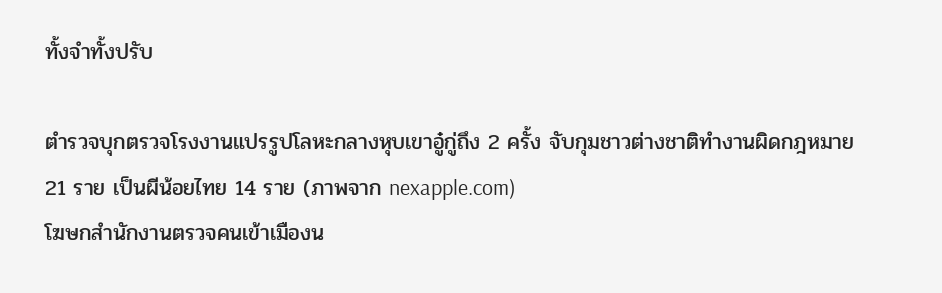ทั้งจำทั้งปรับ

ตำรวจบุกตรวจโรงงานแปรรูปโลหะกลางหุบเขาอู๋กู่ถึง 2 ครั้ง จับกุมชาวต่างชาติทำงานผิดกฎหมาย 21 ราย เป็นผีน้อยไทย 14 ราย (ภาพจาก nexapple.com)
โฆษกสำนักงานตรวจคนเข้าเมืองน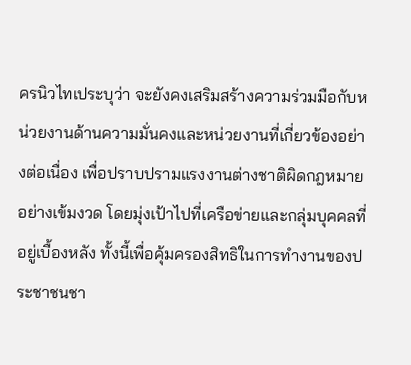ครนิวไทเประบุว่า จะยังคงเสริมสร้างความร่วมมือกับหน่วยงานด้านความมั่นคงและหน่วยงานที่เกี่ยวข้องอย่างต่อเนื่อง เพื่อปราบปรามแรงงานต่างชาติผิดกฎหมายอย่างเข้มงวด โดยมุ่งเป้าไปที่เครือข่ายและกลุ่มบุคคลที่อยู่เบื้องหลัง ทั้งนี้เพื่อคุ้มครองสิทธิในการทำงานของประชาชนชา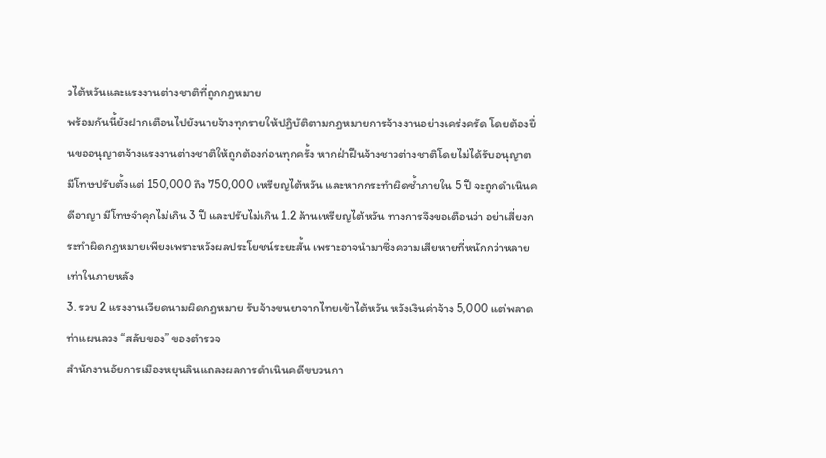วไต้หวันและแรงงานต่างชาติที่ถูกกฎหมาย
พร้อมกันนี้ยังฝากเตือนไปยังนายจ้างทุกรายให้ปฏิบัติตามกฎหมายการจ้างงานอย่างเคร่งครัด โดยต้องยื่นขออนุญาตจ้างแรงงานต่างชาติให้ถูกต้องก่อนทุกครั้ง หากฝ่าฝืนจ้างชาวต่างชาติโดยไม่ได้รับอนุญาต มีโทษปรับตั้งแต่ 150,000 ถึง 750,000 เหรียญไต้หวัน และหากกระทำผิดซ้ำภายใน 5 ปี จะถูกดำเนินคดีอาญา มีโทษจำคุกไม่เกิน 3 ปี และปรับไม่เกิน 1.2 ล้านเหรียญไต้หวัน ทางการจึงขอเตือนว่า อย่าเสี่ยงกระทำผิดกฎหมายเพียงเพราะหวังผลประโยชน์ระยะสั้น เพราะอาจนำมาซึ่งความเสียหายที่หนักกว่าหลายเท่าในภายหลัง
3. รวบ 2 แรงงานเวียดนามผิดกฎหมาย รับจ้างขนยาจากไทยเข้าไต้หวัน หวังเงินค่าจ้าง 5,000 แต่พลาดท่าแผนลวง “สลับของ” ของตำรวจ
สำนักงานอัยการเมืองหยุนลินแถลงผลการดำเนินคดีขบวนกา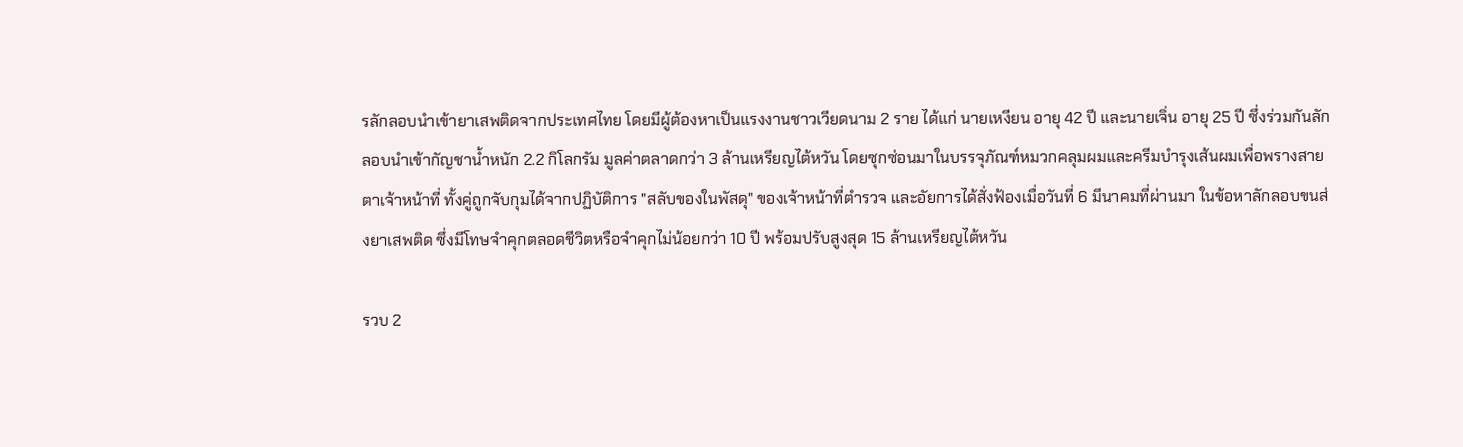รลักลอบนำเข้ายาเสพติดจากประเทศไทย โดยมีผู้ต้องหาเป็นแรงงานชาวเวียดนาม 2 ราย ได้แก่ นายเหงียน อายุ 42 ปี และนายเจิ่น อายุ 25 ปี ซึ่งร่วมกันลักลอบนำเข้ากัญชาน้ำหนัก 2.2 กิโลกรัม มูลค่าตลาดกว่า 3 ล้านเหรียญไต้หวัน โดยซุกซ่อนมาในบรรจุภัณฑ์หมวกคลุมผมและครีมบำรุงเส้นผมเพื่อพรางสายตาเจ้าหน้าที่ ทั้งคู่ถูกจับกุมได้จากปฏิบัติการ "สลับของในพัสดุ" ของเจ้าหน้าที่ตำรวจ และอัยการได้สั่งฟ้องเมื่อวันที่ 6 มีนาคมที่ผ่านมา ในข้อหาลักลอบขนส่งยาเสพติด ซึ่งมีโทษจำคุกตลอดชีวิตหรือจำคุกไม่น้อยกว่า 10 ปี พร้อมปรับสูงสุด 15 ล้านเหรียญไต้หวัน

รวบ 2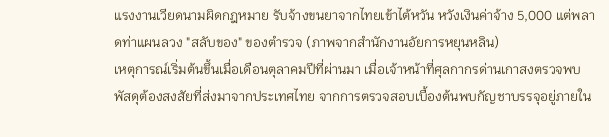แรงงานเวียดนามผิดกฎหมาย รับจ้างขนยาจากไทยเข้าไต้หวัน หวังเงินค่าจ้าง 5,000 แต่พลาดท่าแผนลวง "สลับของ" ของตำรวจ (ภาพจากสำนักงานอัยการหยุนหลิน)
เหตุการณ์เริ่มต้นขึ้นเมื่อเดือนตุลาคมปีที่ผ่านมา เมื่อเจ้าหน้าที่ศุลกากรด่านเกาสงตรวจพบพัสดุต้องสงสัยที่ส่งมาจากประเทศไทย จากการตรวจสอบเบื้องต้นพบกัญชาบรรจุอยู่ภายใน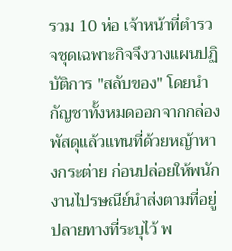รวม 10 ห่อ เจ้าหน้าที่ตำรวจชุดเฉพาะกิจจึงวางแผนปฏิบัติการ "สลับของ" โดยนำกัญชาทั้งหมดออกจากกล่องพัสดุแล้วแทนที่ด้วยหญ้าหางกระต่าย ก่อนปล่อยให้พนักงานไปรษณีย์นำส่งตามที่อยู่ปลายทางที่ระบุไว้ พ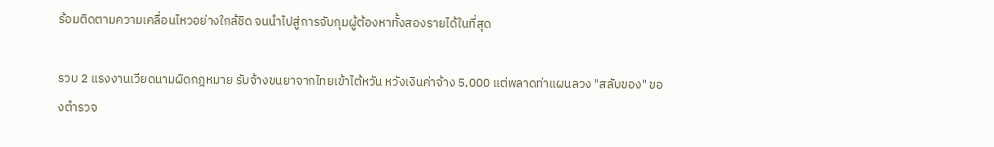ร้อมติดตามความเคลื่อนไหวอย่างใกล้ชิด จนนำไปสู่การจับกุมผู้ต้องหาทั้งสองรายได้ในที่สุด

รวบ 2 แรงงานเวียดนามผิดกฎหมาย รับจ้างขนยาจากไทยเข้าไต้หวัน หวังเงินค่าจ้าง 5,000 แต่พลาดท่าแผนลวง "สลับของ" ของตำรวจ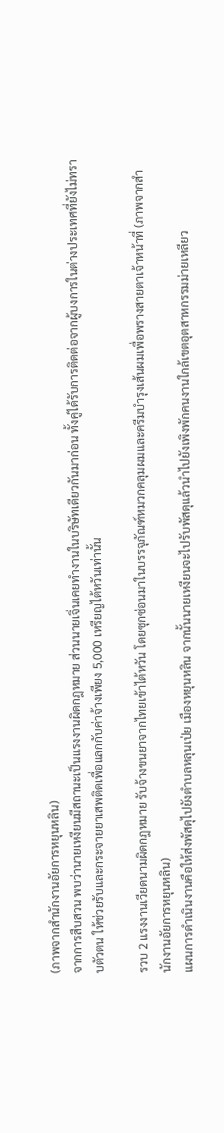(ภาพจากสำนักงานอัยการหยุนหลิน)
จากการสืบสวน พบว่านายเหงียนมีสถานะเป็นแรงงานผิดกฎหมาย ส่วนนายเจิ่นเคยทำงานในบริษัทเดียวกันมาก่อน ทั้งคู่ได้รับการติดต่อจากผู้บงการในต่างประเทศที่ยังไม่ทราบตัวตน ให้ช่วยรับและกระจายยาเสพติดเพื่อแลกกับค่าจ้างเพียง 5,000 เหรียญไต้หวันเท่านั้น

รวบ 2 แรงงานเวียดนามผิดกฎหมาย รับจ้างขนยาจากไทยเข้าไต้หวัน โดยซุกซ่อนมาในบรรจุภัณฑ์หมวกคลุมผมและครีมบำรุงเส้นผมเพื่อพรางสายตาเจ้าหน้าที่ (ภาพจากสำนักงานอัยการหยุนหลิน)
แผนการดำเนินงานคือให้ส่งพัสดุไปยังตำบลหลุนเป่ย เมืองหยุนหลิน จากนั้นนายเหงียนจะไปรับพัสดุแล้วนำไปยังเพิงพักคนงานใกล้เขตอุตสาหกรรมม่ายเหลียว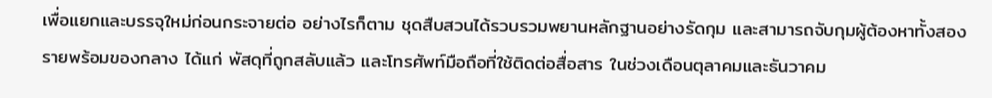เพื่อแยกและบรรจุใหม่ก่อนกระจายต่อ อย่างไรก็ตาม ชุดสืบสวนได้รวบรวมพยานหลักฐานอย่างรัดกุม และสามารถจับกุมผู้ต้องหาทั้งสองรายพร้อมของกลาง ได้แก่ พัสดุที่ถูกสลับแล้ว และโทรศัพท์มือถือที่ใช้ติดต่อสื่อสาร ในช่วงเดือนตุลาคมและธันวาคม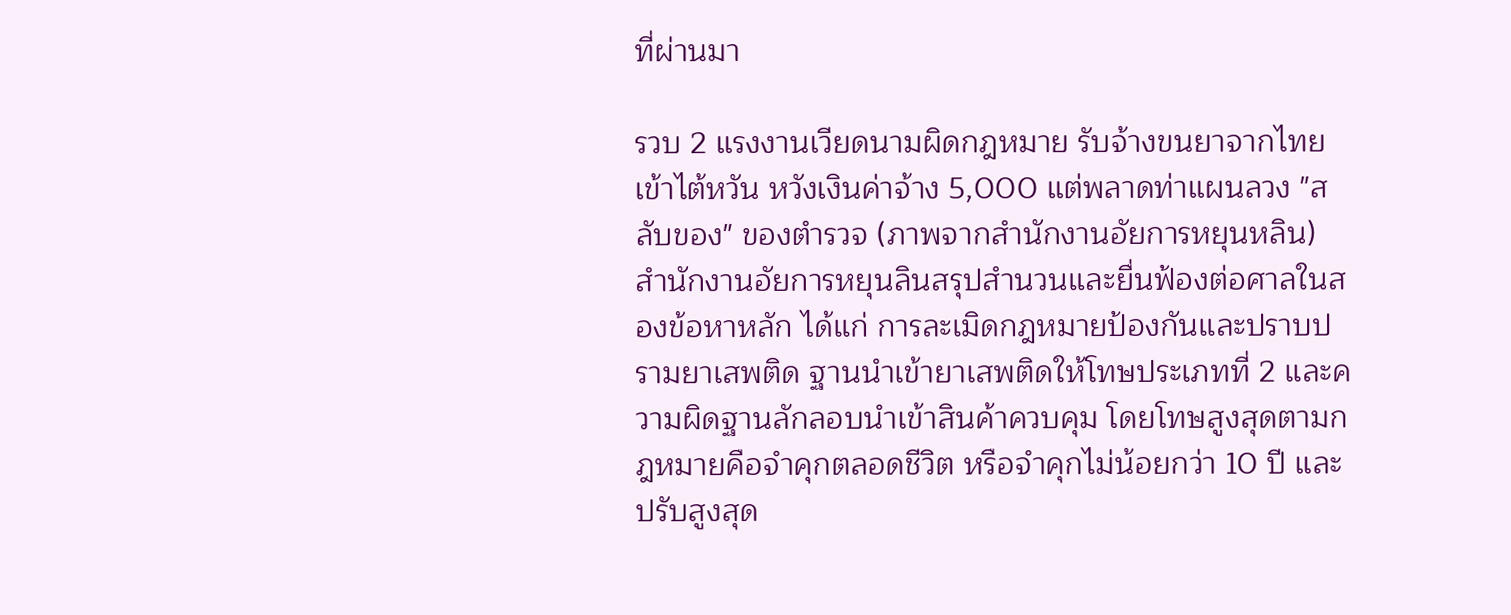ที่ผ่านมา

รวบ 2 แรงงานเวียดนามผิดกฎหมาย รับจ้างขนยาจากไทยเข้าไต้หวัน หวังเงินค่าจ้าง 5,000 แต่พลาดท่าแผนลวง "สลับของ" ของตำรวจ (ภาพจากสำนักงานอัยการหยุนหลิน)
สำนักงานอัยการหยุนลินสรุปสำนวนและยื่นฟ้องต่อศาลในสองข้อหาหลัก ได้แก่ การละเมิดกฎหมายป้องกันและปราบปรามยาเสพติด ฐานนำเข้ายาเสพติดให้โทษประเภทที่ 2 และความผิดฐานลักลอบนำเข้าสินค้าควบคุม โดยโทษสูงสุดตามกฎหมายคือจำคุกตลอดชีวิต หรือจำคุกไม่น้อยกว่า 10 ปี และปรับสูงสุด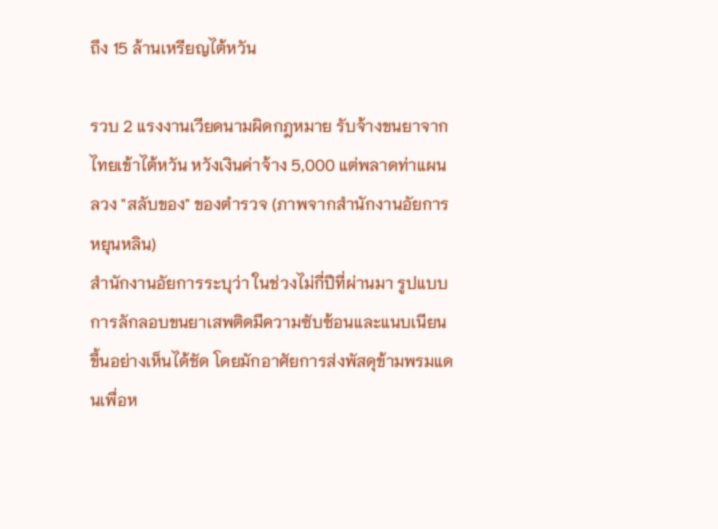ถึง 15 ล้านเหรียญไต้หวัน

รวบ 2 แรงงานเวียดนามผิดกฎหมาย รับจ้างขนยาจากไทยเข้าไต้หวัน หวังเงินค่าจ้าง 5,000 แต่พลาดท่าแผนลวง "สลับของ" ของตำรวจ (ภาพจากสำนักงานอัยการหยุนหลิน)
สำนักงานอัยการระบุว่า ในช่วงไม่กี่ปีที่ผ่านมา รูปแบบการลักลอบขนยาเสพติดมีความซับซ้อนและแนบเนียนขึ้นอย่างเห็นได้ชัด โดยมักอาศัยการส่งพัสดุข้ามพรมแดนเพื่อห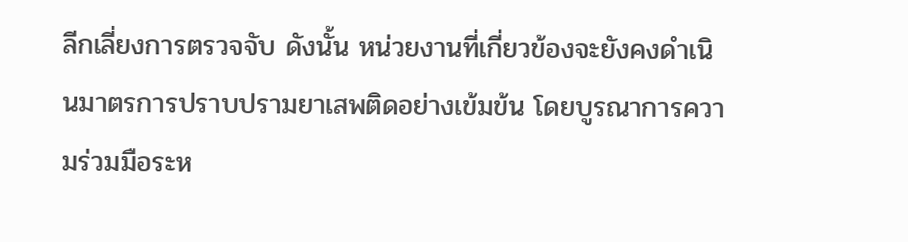ลีกเลี่ยงการตรวจจับ ดังนั้น หน่วยงานที่เกี่ยวข้องจะยังคงดำเนินมาตรการปราบปรามยาเสพติดอย่างเข้มข้น โดยบูรณาการความร่วมมือระห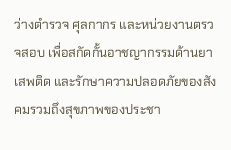ว่างตำรวจ ศุลกากร และหน่วยงานตรวจสอบ เพื่อสกัดกั้นอาชญากรรมด้านยาเสพติด และรักษาความปลอดภัยของสังคมรวมถึงสุขภาพของประชา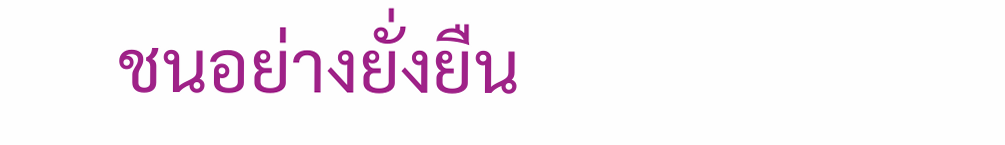ชนอย่างยั่งยืน